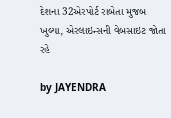દેશના 32એરપોર્ટ રાબેતા મુજબ ખુલ્યા, એરલાઇન્સની વેબસાઇટ જોતા રહે

by JAYENDRA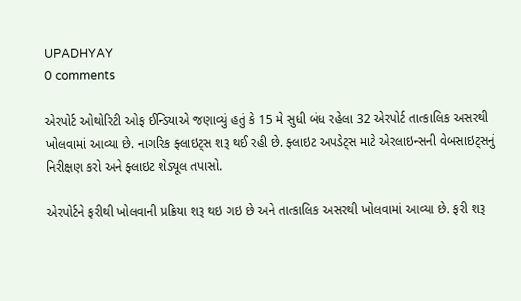UPADHYAY
0 comments

એરપોર્ટ ઓથોરિટી ઓફ ઈન્ડિયાએ જણાવ્યું હતું કે 15 મે સુધી બંધ રહેલા 32 એરપોર્ટ તાત્કાલિક અસરથી ખોલવામાં આવ્યા છે. નાગરિક ફ્લાઇટ્સ શરૂ થઈ રહી છે. ફ્લાઇટ અપડેટ્સ માટે એરલાઇન્સની વેબસાઇટ્સનું નિરીક્ષણ કરો અને ફ્લાઇટ શેડ્યૂલ તપાસો.

એરપોર્ટને ફરીથી ખોલવાની પ્રક્રિયા શરૂ થઇ ગઇ છે અને તાત્કાલિક અસરથી ખોલવામાં આવ્યા છે. ફરી શરૂ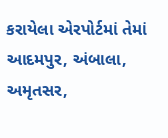કરાયેલા એરપોર્ટમાં તેમાં આદમપુર, અંબાલા, અમૃતસર,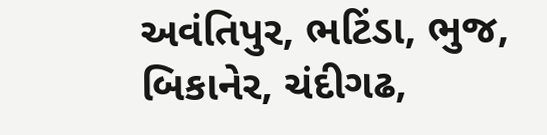અવંતિપુર, ભટિંડા, ભુજ, બિકાનેર, ચંદીગઢ,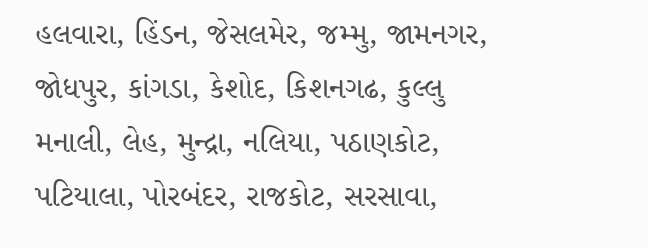હલવારા, હિંડન, જેસલમેર, જમ્મુ, જામનગર, જોધપુર, કાંગડા, કેશોદ, કિશનગઢ, કુલ્લુ મનાલી, લેહ, મુન્દ્રા, નલિયા, પઠાણકોટ, પટિયાલા, પોરબંદર, રાજકોટ, સરસાવા,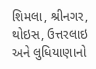શિમલા, શ્રીનગર, થોઇસ, ઉત્તરલાઇ અને લુધિયાણાનો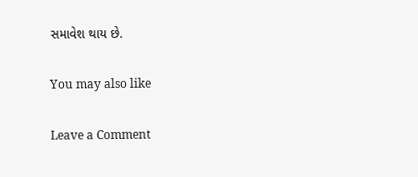સમાવેશ થાય છે.

You may also like

Leave a Comment